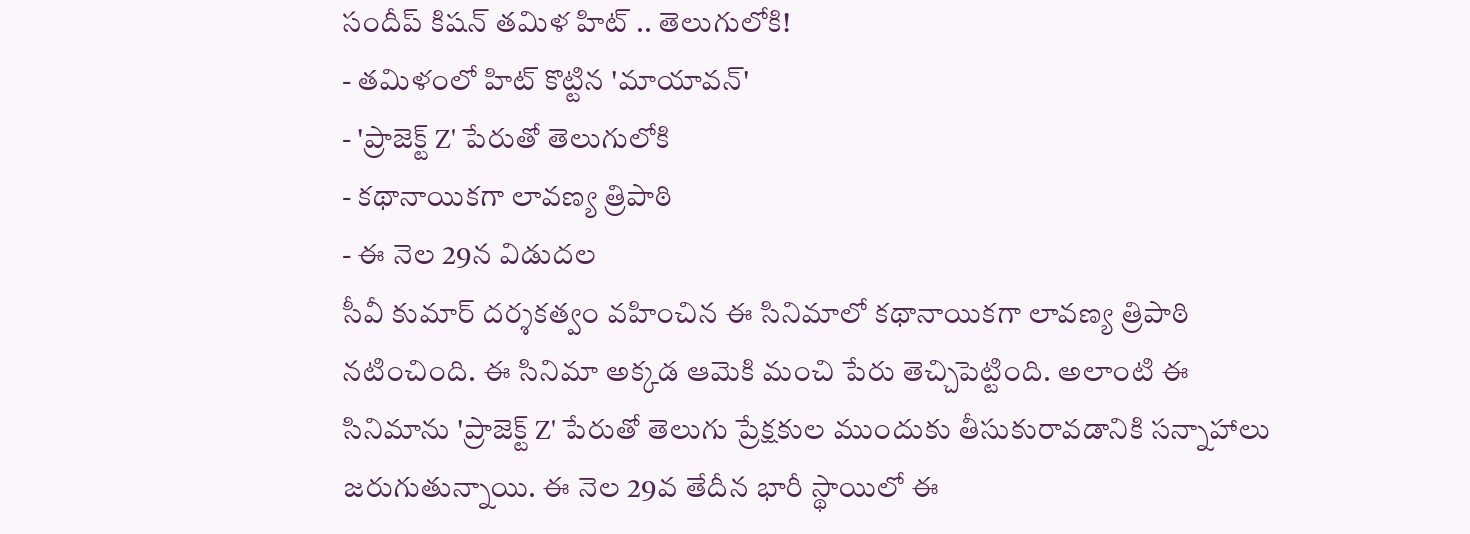సందీప్ కిషన్ తమిళ హిట్ .. తెలుగులోకి!
- తమిళంలో హిట్ కొట్టిన 'మాయావన్'
- 'ప్రాజెక్ట్ Z' పేరుతో తెలుగులోకి
- కథానాయికగా లావణ్య త్రిపాఠి
- ఈ నెల 29న విడుదల
సీవీ కుమార్ దర్శకత్వం వహించిన ఈ సినిమాలో కథానాయికగా లావణ్య త్రిపాఠి నటించింది. ఈ సినిమా అక్కడ ఆమెకి మంచి పేరు తెచ్చిపెట్టింది. అలాంటి ఈ సినిమాను 'ప్రాజెక్ట్ Z' పేరుతో తెలుగు ప్రేక్షకుల ముందుకు తీసుకురావడానికి సన్నాహాలు జరుగుతున్నాయి. ఈ నెల 29వ తేదీన భారీ స్థాయిలో ఈ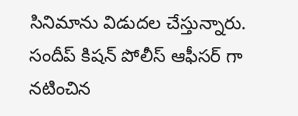సినిమాను విడుదల చేస్తున్నారు. సందీప్ కిషన్ పోలీస్ ఆఫీసర్ గా నటించిన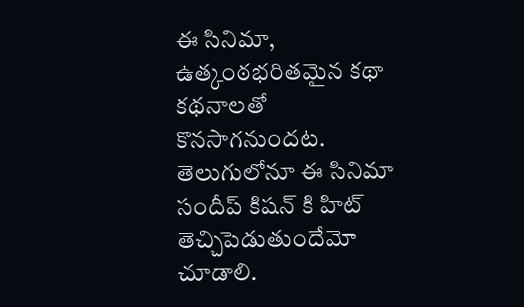ఈ సినిమా, ఉత్కంఠభరితమైన కథా కథనాలతో కొనసాగనుందట. తెలుగులోనూ ఈ సినిమా సందీప్ కిషన్ కి హిట్ తెచ్చిపెడుతుందేమో చూడాలి.